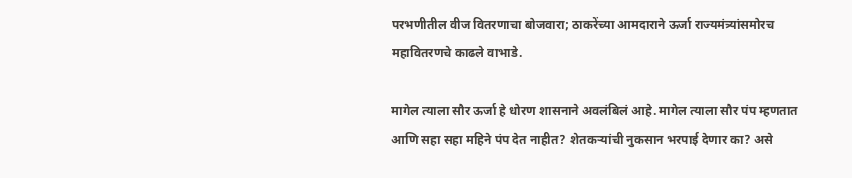परभणीतील वीज वितरणाचा बोजवारा; ठाकरेंच्या आमदाराने ऊर्जा राज्यमंत्र्यांसमोरच महावितरणचे काढले वाभाडे.

मागेल त्याला सौर ऊर्जा हे धोरण शासनाने अवलंबिलं आहे. मागेल त्याला सौर पंप म्हणतात आणि सहा सहा महिने पंप देत नाहीत? शेतकऱ्यांची नुकसान भरपाई देणार का? असे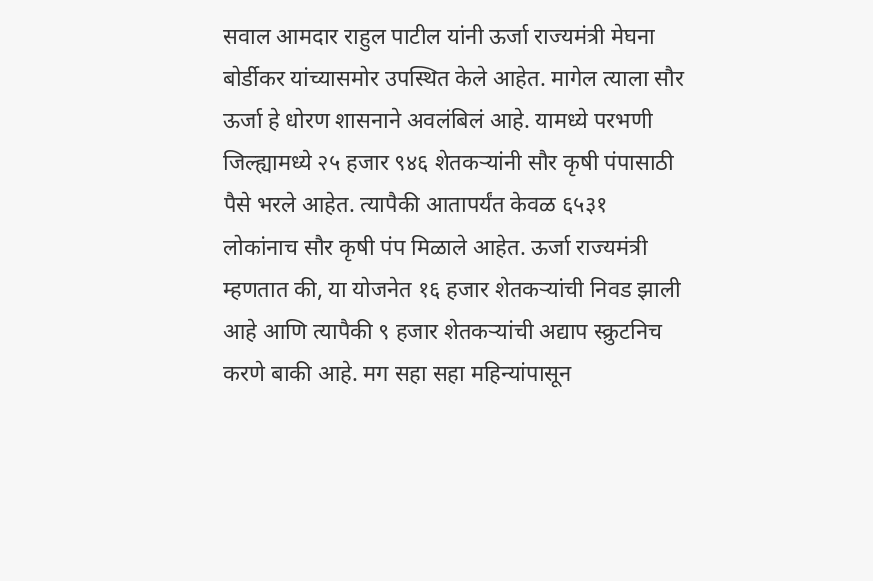सवाल आमदार राहुल पाटील यांनी ऊर्जा राज्यमंत्री मेघना बोर्डीकर यांच्यासमोर उपस्थित केले आहेत. मागेल त्याला सौर ऊर्जा हे धोरण शासनाने अवलंबिलं आहे. यामध्ये परभणी जिल्ह्यामध्ये २५ हजार ९४६ शेतकऱ्यांनी सौर कृषी पंपासाठी पैसे भरले आहेत. त्यापैकी आतापर्यंत केवळ ६५३१ लोकांनाच सौर कृषी पंप मिळाले आहेत. ऊर्जा राज्यमंत्री म्हणतात की, या योजनेत १६ हजार शेतकऱ्यांची निवड झाली आहे आणि त्यापैकी ९ हजार शेतकऱ्यांची अद्याप स्क्रुटनिच करणे बाकी आहे. मग सहा सहा महिन्यांपासून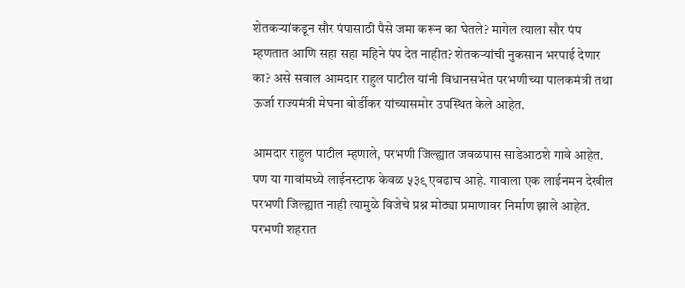शेतकऱ्यांकडून सौर पंपासाठी पैसे जमा करून का घेतले? मागेल त्याला सौर पंप म्हणतात आणि सहा सहा महिने पंप देत नाहीत? शेतकऱ्यांची नुकसान भरपाई देणार का? असे सवाल आमदार राहुल पाटील यांनी विधानसभेत परभणीच्या पालकमंत्री तथा ऊर्जा राज्यमंत्री मेघना बोर्डीकर यांच्यासमोर उपस्थित केले आहेत.

आमदार राहुल पाटील म्हणाले, परभणी जिल्ह्यात जवळपास साडेआठशे गावे आहेत. पण या गावांमध्ये लाईनस्टाफ केवळ ५३९ एवढाच आहे. गावाला एक लाईनमन देखील परभणी जिल्ह्यात नाही त्यामुळे विजेचे प्रश्न मोठ्या प्रमाणावर निर्माण झाले आहेत. परभणी शहरात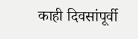काही दिवसांपूर्वी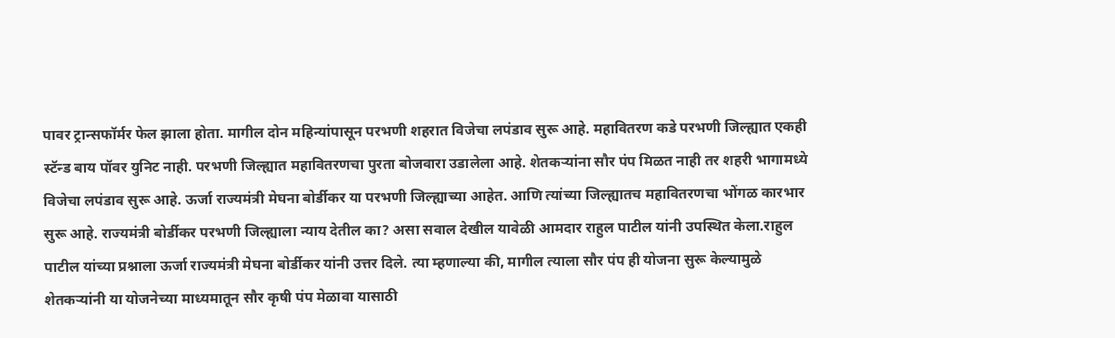पावर ट्रान्सफॉर्मर फेल झाला होता. मागील दोन महिन्यांपासून परभणी शहरात विजेचा लपंडाव सुरू आहे. महावितरण कडे परभणी जिल्ह्यात एकही स्टॅन्ड बाय पॉवर युनिट नाही. परभणी जिल्ह्यात महावितरणचा पुरता बोजवारा उडालेला आहे. शेतकऱ्यांना सौर पंप मिळत नाही तर शहरी भागामध्ये विजेचा लपंडाव सुरू आहे. ऊर्जा राज्यमंत्री मेघना बोर्डीकर या परभणी जिल्ह्याच्या आहेत. आणि त्यांच्या जिल्ह्यातच महावितरणचा भोंगळ कारभार सुरू आहे. राज्यमंत्री बोर्डीकर परभणी जिल्ह्याला न्याय देतील का? असा सवाल देखील यावेळी आमदार राहुल पाटील यांनी उपस्थित केला.राहुल पाटील यांच्या प्रश्नाला ऊर्जा राज्यमंत्री मेघना बोर्डीकर यांनी उत्तर दिले. त्या म्हणाल्या की, मागील त्याला सौर पंप ही योजना सुरू केल्यामुळे शेतकऱ्यांनी या योजनेच्या माध्यमातून सौर कृषी पंप मेळावा यासाठी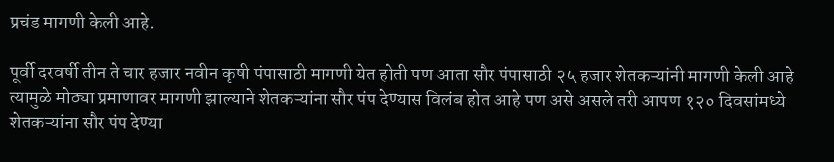प्रचंड मागणी केली आहे.

पूर्वी दरवर्षी तीन ते चार हजार नवीन कृषी पंपासाठी मागणी येत होती पण आता सौर पंपासाठी २५ हजार शेतकऱ्यांनी मागणी केली आहे त्यामुळे मोठ्या प्रमाणावर मागणी झाल्याने शेतकऱ्यांना सौर पंप देण्यास विलंब होत आहे पण असे असले तरी आपण १२० दिवसांमध्ये शेतकऱ्यांना सौर पंप देण्या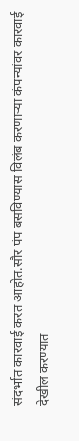संदर्भात कारवाई करत आहोत.सौर पंप बसविण्यास विलंब करणाऱ्या कंपन्यांवर कारवाई देखील करण्यात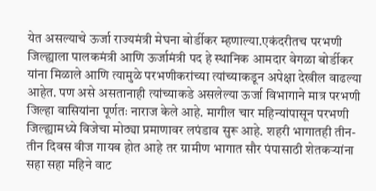येत असल्याचे ऊर्जा राज्यमंत्री मेघना बोर्डीकर म्हणाल्या.एकंदरीतच परभणी जिल्ह्याला पालकमंत्री आणि ऊर्जामंत्री पद हे स्थानिक आमदार वेगळा बोर्डीकर यांना मिळाले आणि त्यामुळे परभणीकरांच्या त्यांच्याकडून अपेक्षा देखील वाढल्या आहेत. पण असे असतानाही त्यांच्याकडे असलेल्या ऊर्जा विभागाने मात्र परभणी जिल्हा वासियांना पूर्णतः नाराज केले आहे. मागील चार महिन्यांपासून परभणी जिल्ह्यामध्ये विजेचा मोठ्या प्रमाणावर लपंडाव सुरू आहे. शहरी भागातही तीन-तीन दिवस वीज गायब होत आहे तर ग्रामीण भागात सौर पंपासाठी शेतकऱ्यांना सहा सहा महिने वाट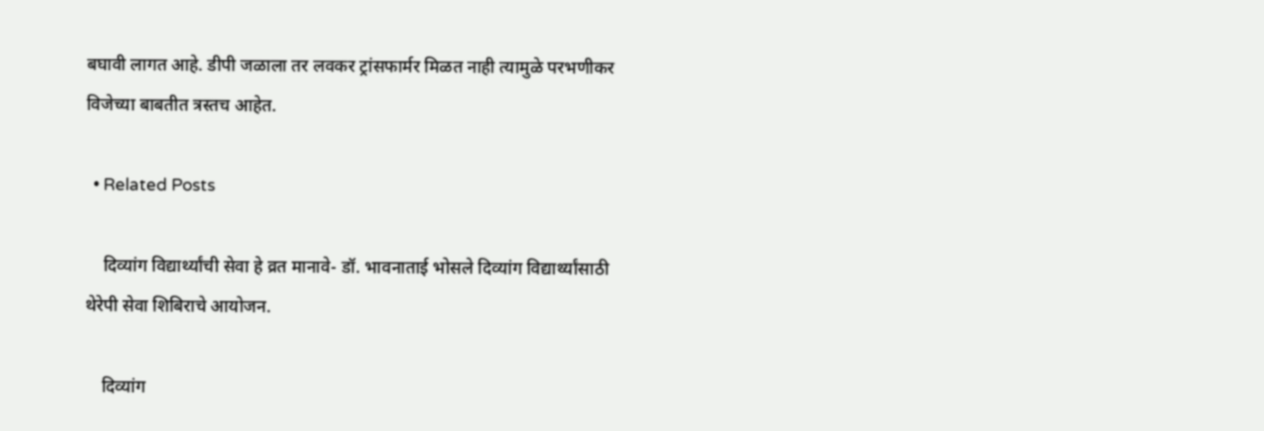बघावी लागत आहे. डीपी जळाला तर लवकर ट्रांसफार्मर मिळत नाही त्यामुळे परभणीकर विजेच्या बाबतीत त्रस्तच आहेत.

  • Related Posts

    दिव्यांग विद्यार्थ्यांची सेवा हे व्रत मानावे- डॉ. भावनाताई भोसले दिव्यांग विद्यार्थ्यांसाठी थेरेपी सेवा शिबिराचे आयोजन.

    दिव्यांग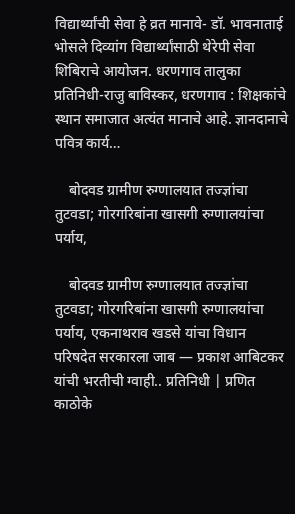विद्यार्थ्यांची सेवा हे व्रत मानावे- डॉ. भावनाताई भोसले दिव्यांग विद्यार्थ्यांसाठी थेरेपी सेवा शिबिराचे आयोजन. धरणगाव तालुका प्रतिनिधी-राजु बाविस्कर, धरणगाव : शिक्षकांचे स्थान समाजात अत्यंत मानाचे आहे. ज्ञानदानाचे पवित्र कार्य…

    बोदवड ग्रामीण रुग्णालयात तज्ज्ञांचा तुटवडा; गोरगरिबांना खासगी रुग्णालयांचा पर्याय,

    बोदवड ग्रामीण रुग्णालयात तज्ज्ञांचा तुटवडा; गोरगरिबांना खासगी रुग्णालयांचा पर्याय, एकनाथराव खडसे यांचा विधान परिषदेत सरकारला जाब — प्रकाश आबिटकर यांची भरतीची ग्वाही.. प्रतिनिधी | प्रणित काठोके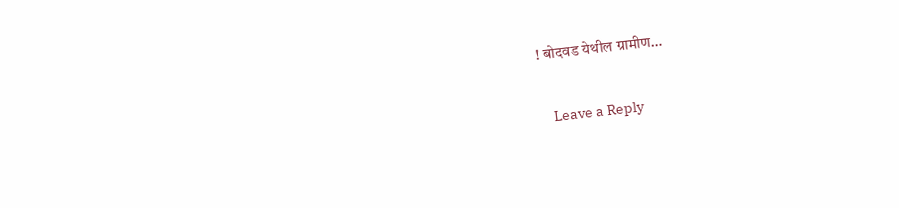! बोदवड येथील ग्रामीण…

    Leave a Reply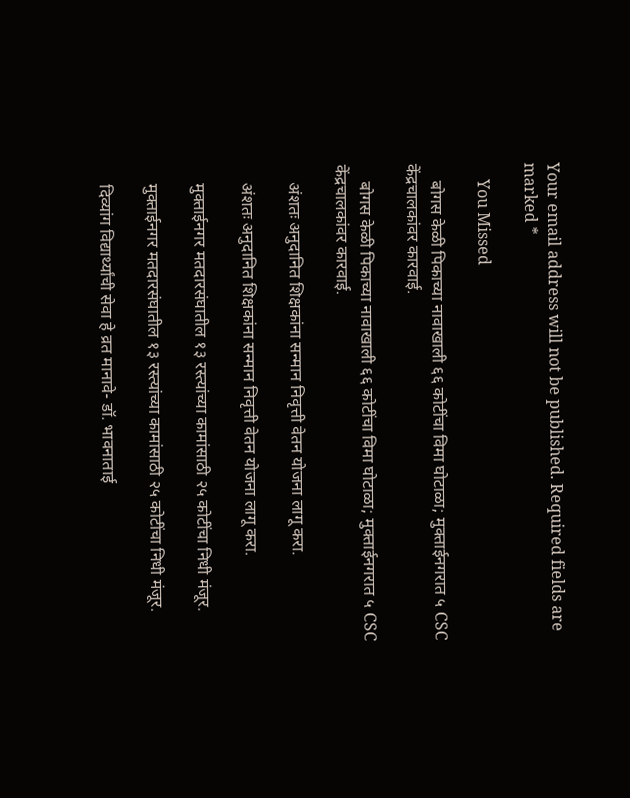Your email address will not be published. Required fields are marked *

    You Missed

    बोगस केळी पिकाच्या नावाखाली ६६ कोटींचा विमा घोटाळा; मुक्ताईनगरात ५ CSC केंद्रचालकांवर कारवाई.

    बोगस केळी पिकाच्या नावाखाली ६६ कोटींचा विमा घोटाळा; मुक्ताईनगरात ५ CSC केंद्रचालकांवर कारवाई.

    अंशतः अनुदानित शिक्षकांना सन्मान निवृत्ती वेतन योजना लागू करा.

    अंशतः अनुदानित शिक्षकांना सन्मान निवृत्ती वेतन योजना लागू करा.

    मुक्ताईनगर मतदारसंघातील १३ रस्त्यांच्या कामांसाठी २५ कोटींचा निधी मंजूर.

    मुक्ताईनगर मतदारसंघातील १३ रस्त्यांच्या कामांसाठी २५ कोटींचा निधी मंजूर.

    दिव्यांग विद्यार्थ्यांची सेवा हे व्रत मानावे- डॉ. भावनाताई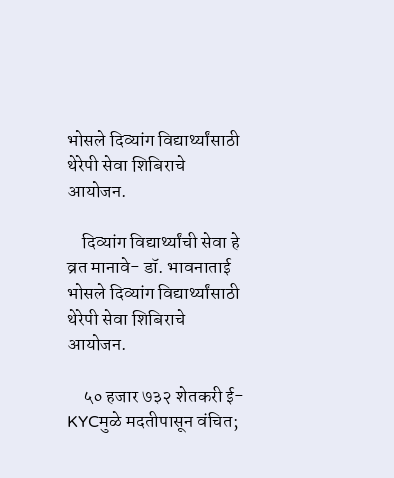भोसले दिव्यांग विद्यार्थ्यांसाठी थेरेपी सेवा शिबिराचे आयोजन.

    दिव्यांग विद्यार्थ्यांची सेवा हे व्रत मानावे- डॉ. भावनाताई भोसले दिव्यांग विद्यार्थ्यांसाठी थेरेपी सेवा शिबिराचे आयोजन.

    ५० हजार ७३२ शेतकरी ई-KYCमुळे मदतीपासून वंचित;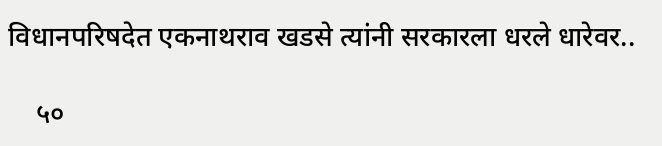विधानपरिषदेत एकनाथराव खडसे त्यांनी सरकारला धरले धारेवर..

    ५०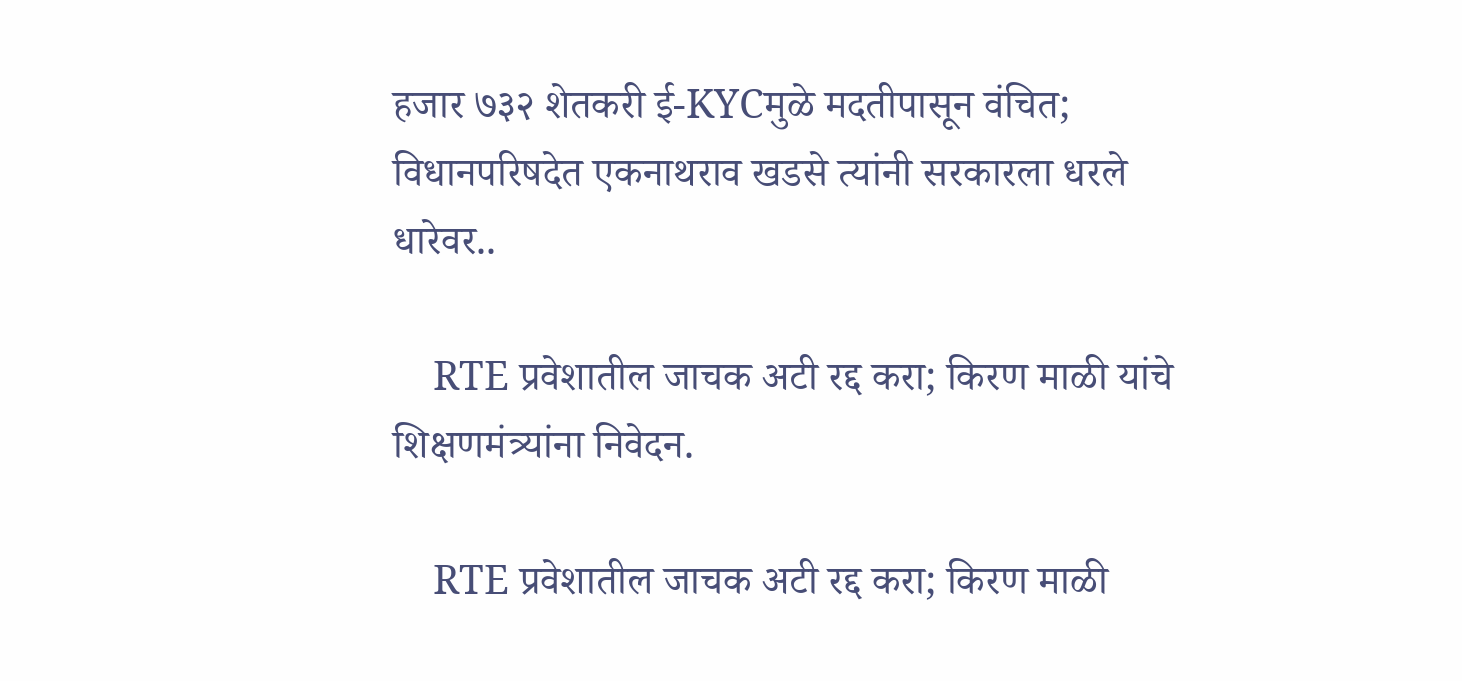हजार ७३२ शेतकरी ई-KYCमुळे मदतीपासून वंचित; विधानपरिषदेत एकनाथराव खडसे त्यांनी सरकारला धरले धारेवर..

    RTE प्रवेशातील जाचक अटी रद्द करा; किरण माळी यांचे शिक्षणमंत्र्यांना निवेदन.

    RTE प्रवेशातील जाचक अटी रद्द करा; किरण माळी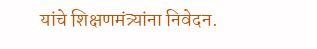यांचे शिक्षणमंत्र्यांना निवेदन.